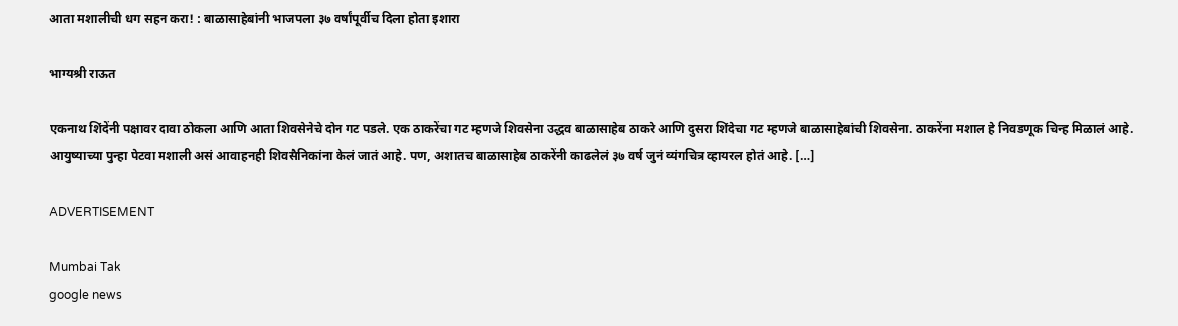आता मशालीची धग सहन करा! : बाळासाहेबांनी भाजपला ३७ वर्षांपूर्वीच दिला होता इशारा

भाग्यश्री राऊत

एकनाथ शिंदेंनी पक्षावर दावा ठोकला आणि आता शिवसेनेचे दोन गट पडले. एक ठाकरेंचा गट म्हणजे शिवसेना उद्धव बाळासाहेब ठाकरे आणि दुसरा शिंदेचा गट म्हणजे बाळासाहेबांची शिवसेना. ठाकरेंना मशाल हे निवडणूक चिन्ह मिळालं आहे. आयुष्याच्या पुन्हा पेटवा मशाली असं आवाहनही शिवसैनिकांना केलं जातं आहे. पण, अशातच बाळासाहेब ठाकरेंनी काढलेलं ३७ वर्ष जुनं व्यंगचित्र व्हायरल होतं आहे. […]

ADVERTISEMENT

Mumbai Tak
google news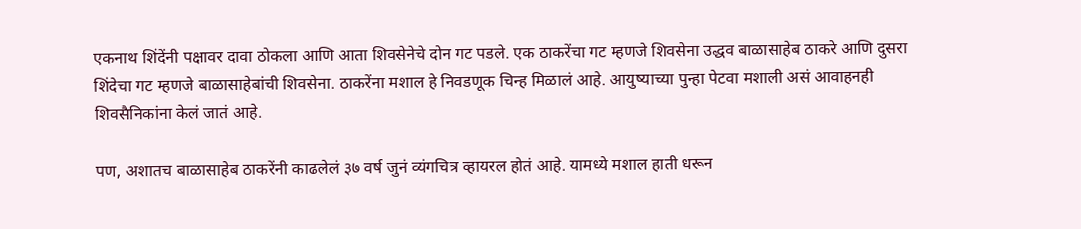एकनाथ शिंदेंनी पक्षावर दावा ठोकला आणि आता शिवसेनेचे दोन गट पडले. एक ठाकरेंचा गट म्हणजे शिवसेना उद्धव बाळासाहेब ठाकरे आणि दुसरा शिंदेचा गट म्हणजे बाळासाहेबांची शिवसेना. ठाकरेंना मशाल हे निवडणूक चिन्ह मिळालं आहे. आयुष्याच्या पुन्हा पेटवा मशाली असं आवाहनही शिवसैनिकांना केलं जातं आहे.

पण, अशातच बाळासाहेब ठाकरेंनी काढलेलं ३७ वर्ष जुनं व्यंगचित्र व्हायरल होतं आहे. यामध्ये मशाल हाती धरून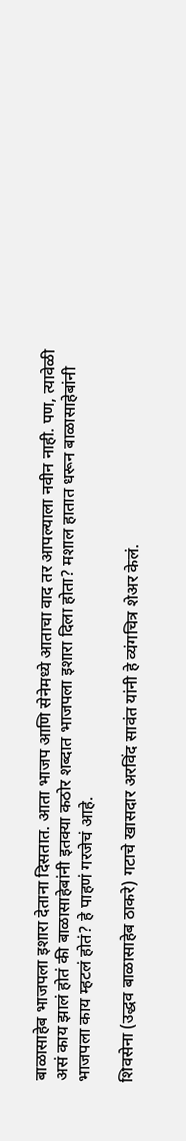बाळासाहेब भाजपला इशारा देताना दिसतात. आता भाजप आणि सेनेमध्ये आताचा वाद तर आपल्याला नवीन नाही. पण, त्यावेळी असं काय झालं होतं की बाळासाहेबांनी इतक्या कठोर शब्दात भाजपला इशारा दिला होता? मशाल हातात धरून बाळासाहेबांनी भाजपला काय म्हटलं होतं? हे पाहणं गरजेचं आहे.

शिवसेना (उद्धव बाळासाहेब ठाकरे) गटाचे खासदार अरविंद सावंत यांनी हे व्यंगचित्र शेअर केलं.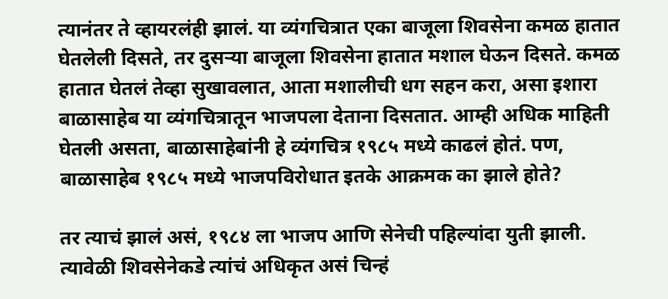त्यानंतर ते व्हायरलंही झालं. या व्यंगचित्रात एका बाजूला शिवसेना कमळ हातात घेतलेली दिसते, तर दुसऱ्या बाजूला शिवसेना हातात मशाल घेऊन दिसते. कमळ हातात घेतलं तेव्हा सुखावलात, आता मशालीची धग सहन करा, असा इशारा बाळासाहेब या व्यंगचित्रातून भाजपला देताना दिसतात. आम्ही अधिक माहिती घेतली असता, बाळासाहेबांनी हे व्यंगचित्र १९८५ मध्ये काढलं होतं. पण, बाळासाहेब १९८५ मध्ये भाजपविरोधात इतके आक्रमक का झाले होते?

तर त्याचं झालं असं, १९८४ ला भाजप आणि सेनेची पहिल्यांदा युती झाली. त्यावेळी शिवसेनेकडे त्यांचं अधिकृत असं चिन्हं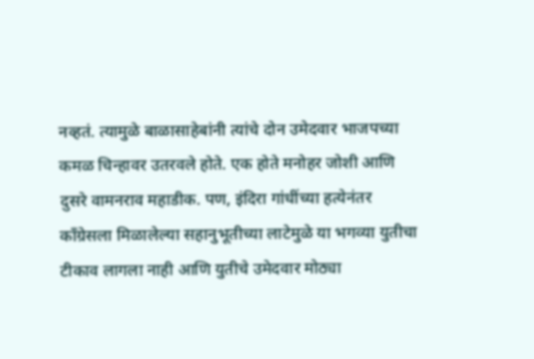नव्हतं. त्यामुळे बाळासाहेबांनी त्यांचे दोन उमेदवार भाजपच्या कमळ चिन्हावर उतरवले होते. एक होते मनोहर जोशी आणि दुसरे वामनराव महाडीक. पण, इंदिरा गांधींच्या हत्येनंतर काँग्रेसला मिळालेल्या सहानुभूतीच्या लाटेमुळे या भगव्या युतीचा टीकाव लागला नाही आणि युतीचे उमेदवार मोठ्या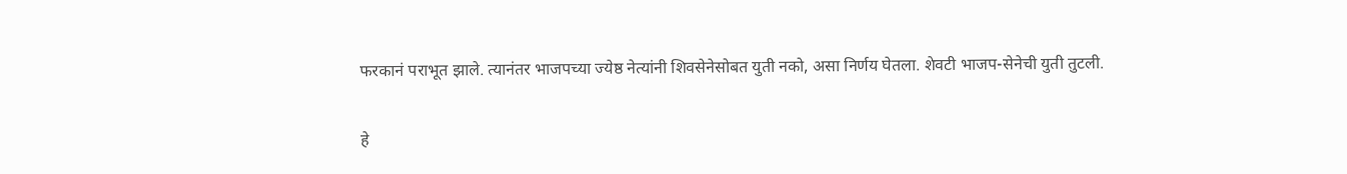फरकानं पराभूत झाले. त्यानंतर भाजपच्या ज्येष्ठ नेत्यांनी शिवसेनेसोबत युती नको, असा निर्णय घेतला. शेवटी भाजप-सेनेची युती तुटली.

हे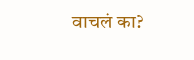वाचलं का?